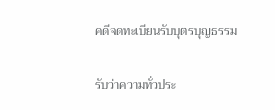คดีจดทะเบียนรับบุตรบุญธรรม

รับว่าความทั่วประ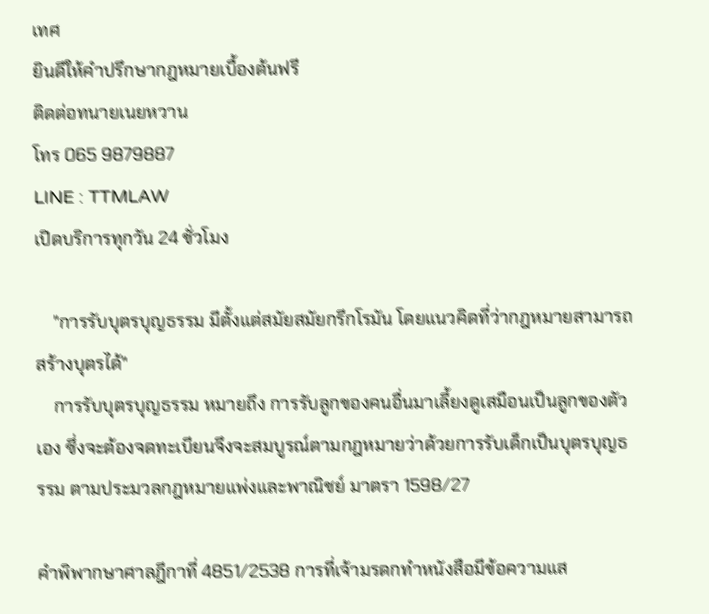เทศ
ยินดีให้คำปรึกษากฎหมายเบื้องต้นฟรี
ติดต่อทนายเนยหวาน
โทร 065 9879887
LINE : TTMLAW
เปิดบริการทุกวัน 24 ชั่วโมง

    "การรับบุตรบุญธรรม มีตั้งแต่สมัยสมัยกรีกโรมัน โดยแนวคิดที่ว่ากฎหมายสามารถสร้างบุตรได้"
    การรับบุตรบุญธรรม หมายถึง การรับลูกของคนอื่นมาเลี้ยงดูเสมือนเป็นลูกของตัวเอง ซึ่งจะต้องจดทะเบียนจึงจะสมบูรณ์ตามกฎหมายว่าด้วยการรับเด็กเป็นบุตรบุญธรรม ตามประมวลกฎหมายแพ่งและพาณิชย์ มาตรา 1598/27

คำพิพากษาศาลฎีกาที่ 4851/2538 การที่เจ้ามรดกทำหนังสือมีข้อความแส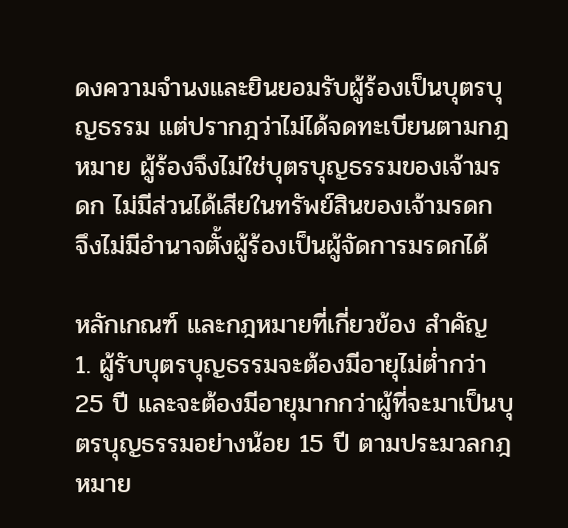ดงความจำนงและยินยอมรับผู้ร้องเป็นบุตรบุญธรรม แต่ปรากฎว่าไม่ได้จดทะเบียนตามกฎหมาย ผู้ร้องจึงไม่ใช่บุตรบุญธรรมของเจ้ามรดก ไม่มีส่วนได้เสียในทรัพย์สินของเจ้ามรดก จึงไม่มีอำนาจตั้งผู้ร้องเป็นผู้จัดการมรดกได้

หลักเกณฑ์ และกฎหมายที่เกี่ยวข้อง สำคัญ
1. ผู้รับบุตรบุญธรรมจะต้องมีอายุไม่ต่ำกว่า 25 ปี และจะต้องมีอายุมากกว่าผู้ที่จะมาเป็นบุตรบุญธรรมอย่างน้อย 15 ปี ตามประมวลกฎหมาย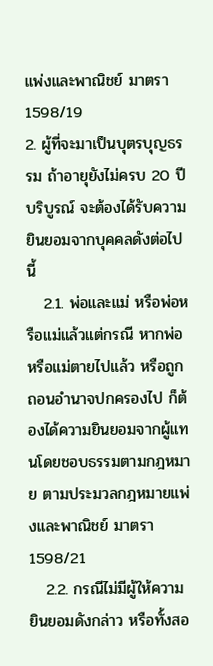แพ่งและพาณิชย์ มาตรา 1598/19
2. ผู้ที่จะมาเป็นบุตรบุญธรรม ถ้าอายุยังไม่ครบ 20 ปีบริบูรณ์ จะต้องได้รับความยินยอมจากบุคคลดังต่อไปนี้
   2.1. พ่อและแม่ หรือพ่อหรือแม่แล้วแต่กรณี หากพ่อหรือแม่ตายไปแล้ว หรือถูกถอนอำนาจปกครองไป ก็ต้องได้ความยินยอมจากผู้แทนโดยชอบธรรมตามกฎหมาย ตามประมวลกฎหมายแพ่งและพาณิชย์ มาตรา 1598/21
   2.2. กรณีไม่มีผู้ให้ความยินยอมดังกล่าว หรือทั้งสอ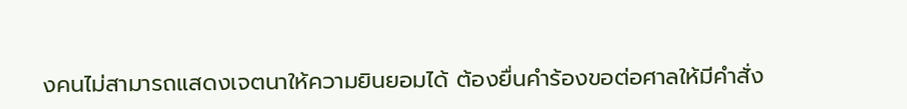งคนไม่สามารถแสดงเจตนาให้ความยินยอมได้ ต้องยื่นคำร้องขอต่อศาลให้มีคำสั่ง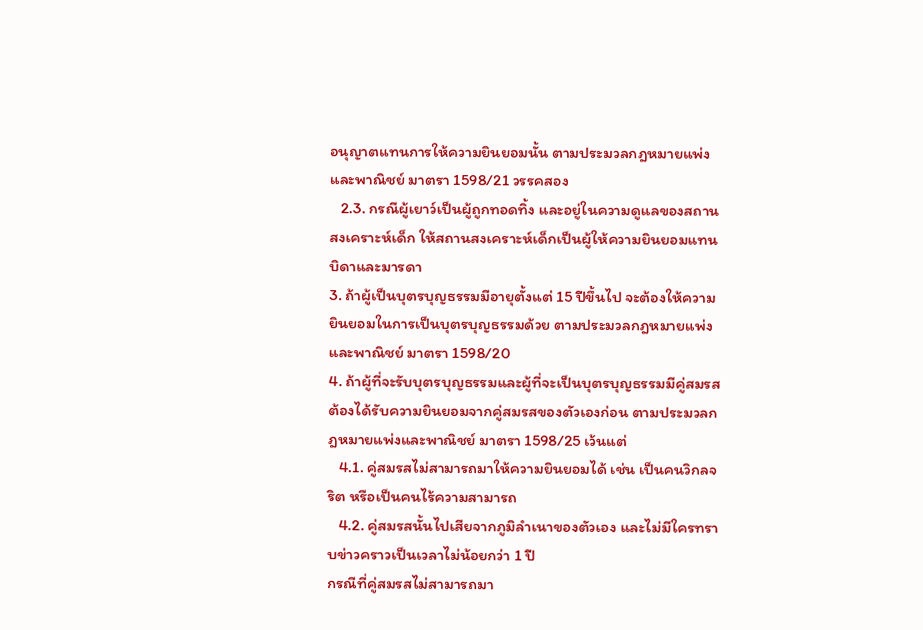อนุญาตแทนการให้ความยินยอมนั้น ตามประมวลกฎหมายแพ่งและพาณิชย์ มาตรา 1598/21 วรรคสอง
   2.3. กรณีผู้เยาว์เป็นผู้ถูกทอดทิ้ง และอยู่ในความดูแลของสถานสงเคราะห์เด็ก ให้สถานสงเคราะห์เด็กเป็นผู้ให้ความยินยอมแทนบิดาและมารดา
3. ถ้าผู้เป็นบุตรบุญธรรมมีอายุตั้งแต่ 15 ปีขึ้นไป จะต้องให้ความยินยอมในการเป็นบุตรบุญธรรมด้วย ตามประมวลกฎหมายแพ่งและพาณิชย์ มาตรา 1598/20
4. ถ้าผู้ที่จะรับบุตรบุญธรรมและผู้ที่จะเป็นบุตรบุญธรรมมีคู่สมรส ต้องได้รับความยินยอมจากคู่สมรสของตัวเองก่อน ตามประมวลกฎหมายแพ่งและพาณิชย์ มาตรา 1598/25 เว้นแต่
   4.1. คู่สมรสไม่สามารถมาให้ความยินยอมได้ เช่น เป็นคนวิกลจริต หรือเป็นคนไร้ความสามารถ
   4.2. คู่สมรสนั้นไปเสียจากภูมิลำเนาของตัวเอง และไม่มีใครทราบข่าวคราวเป็นเวลาไม่น้อยกว่า 1 ปี
กรณีที่คู่สมรสไม่สามารถมา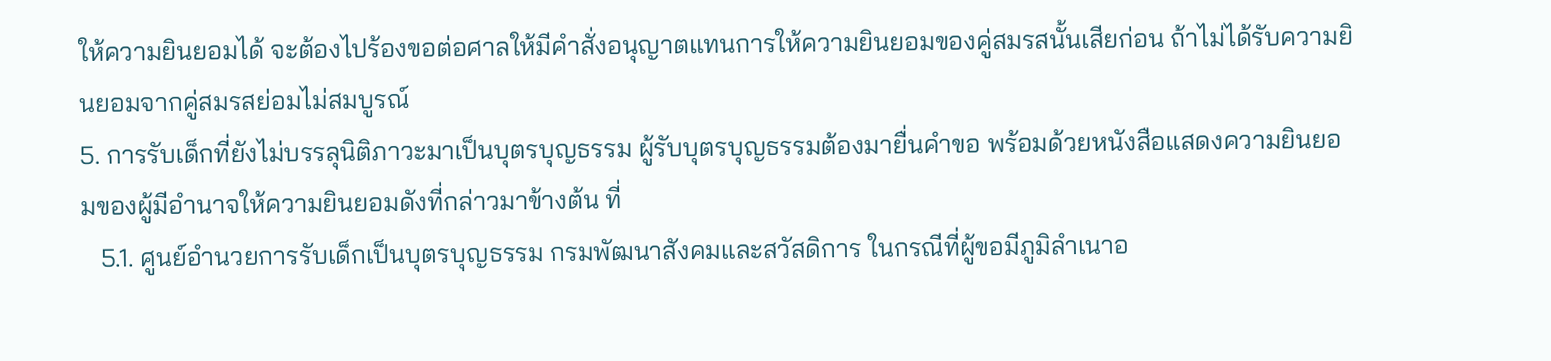ให้ความยินยอมได้ จะต้องไปร้องขอต่อศาลให้มีคำสั่งอนุญาตแทนการให้ความยินยอมของคู่สมรสนั้นเสียก่อน ถ้าไม่ได้รับความยินยอมจากคู่สมรสย่อมไม่สมบูรณ์
5. การรับเด็กที่ยังไม่บรรลุนิติภาวะมาเป็นบุตรบุญธรรม ผู้รับบุตรบุญธรรมต้องมายื่นคำขอ พร้อมด้วยหนังสือแสดงความยินยอมของผู้มีอำนาจให้ความยินยอมดังที่กล่าวมาข้างต้น ที่
   5.1. ศูนย์อำนวยการรับเด็กเป็นบุตรบุญธรรม กรมพัฒนาสังคมและสวัสดิการ ในกรณีที่ผู้ขอมีภูมิลำเนาอ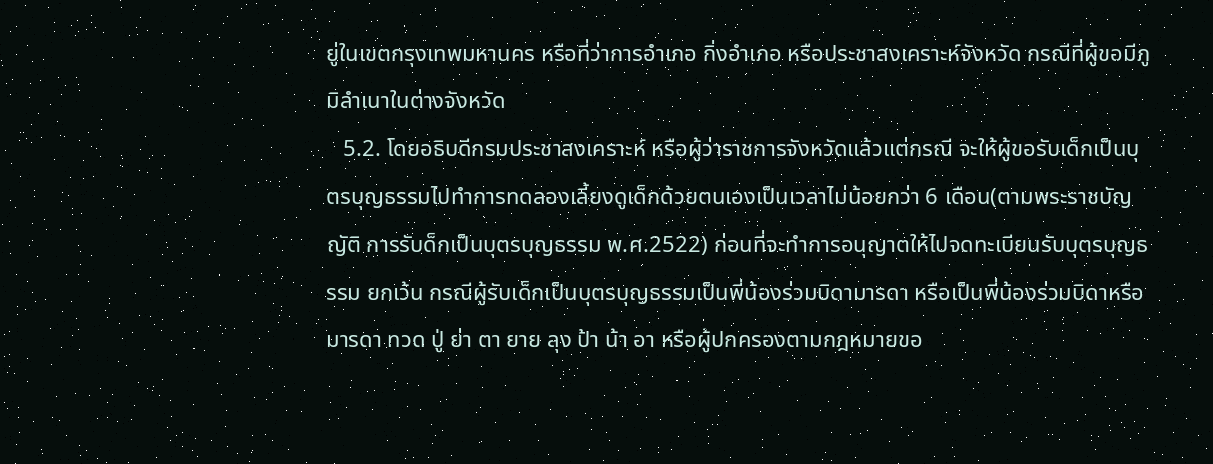ยู่ในเขตกรุงเทพมหานคร หรือที่ว่าการอำเภอ กิ่งอำเภอ หรือประชาสงเคราะห์จังหวัด กรณีที่ผู้ขอมีภูมิลำเนาในต่างจังหวัด
   5.2. โดยอธิบดีกรมประชาสงเคราะห์ หรือผู้ว่าราชการจังหวัดแล้วแต่กรณี จะให้ผู้ขอรับเด็กเป็นบุตรบุญธรรมไปทำการทดลองเลี้ยงดูเด็กด้วยตนเองเป็นเวลาไม่น้อยกว่า 6 เดือน(ตามพระราชบัญญัติ การรับด็กเป็นบุตรบุญธรรม พ.ศ.2522) ก่อนที่จะทำการอนุญาตให้ไปจดทะเบียนรับบุตรบุญธรรม ยกเว้น กรณีผู้รับเด็กเป็นบุตรบุญธรรมเป็นพี่น้องร่วมบิดามารดา หรือเป็นพี่น้องร่วมบิดาหรือมารดา ทวด ปู่ ย่า ตา ยาย ลุง ป้า น้า อา หรือผู้ปกครองตามกฎหมายขอ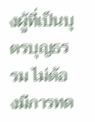งผู้ที่เป็นบุตรบุญธรรม ไม่ต้องมีการทด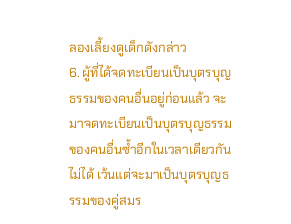ลองเลี้ยงดูเด็กดังกล่าว
6. ผู้ที่ได้จดทะเบียนเป็นบุตรบุญธรรมของคนอื่นอยู่ก่อนแล้ว จะมาจดทะเบียนเป็นบุตรบุญธรรมของคนอื่นซ้ำอีกในเวลาเดียวกันไม่ได้ เว้นแต่จะมาเป็นบุตรบุญธรรมของคู่สมร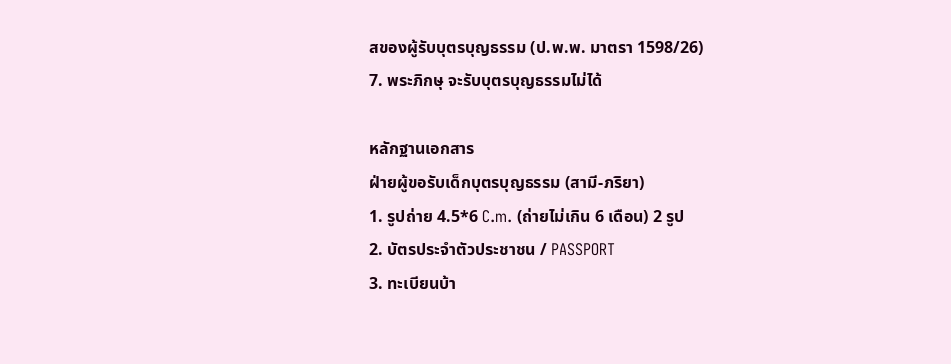สของผู้รับบุตรบุญธรรม (ป.พ.พ. มาตรา 1598/26)
7. พระภิกษุ จะรับบุตรบุญธรรมไม่ได้

หลักฐานเอกสาร
ฝ่ายผู้ขอรับเด็กบุตรบุญธรรม (สามี-ภริยา)
1. รูปถ่าย 4.5*6 C.m. (ถ่ายไม่เกิน 6 เดือน) 2 รูป
2. บัตรประจำตัวประชาชน / PASSPORT
3. ทะเบียนบ้า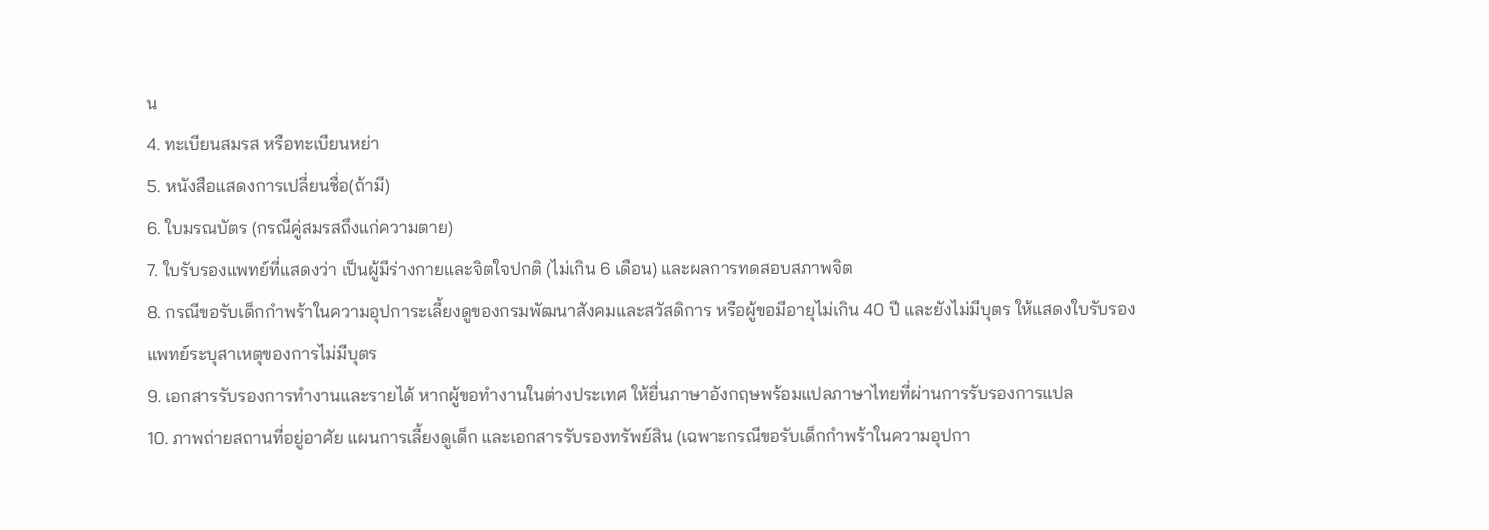น
4. ทะเบียนสมรส หรือทะเบียนหย่า
5. หนังสือแสดงการเปลี่ยนชื่อ(ถ้ามี)
6. ใบมรณบัตร (กรณีคู่สมรสถึงแก่ความตาย)
7. ใบรับรองแพทย์ที่แสดงว่า เป็นผู้มีร่างกายและจิตใจปกติ (ไม่เกิน 6 เดือน) และผลการทดสอบสภาพจิต
8. กรณีขอรับเด็กกำพร้าในความอุปการะเลี้ยงดูของกรมพัฒนาสังคมและสวัสดิการ หรือผู้ขอมีอายุไม่เกิน 40 ปี และยังไม่มีบุตร ให้แสดงใบรับรองแพทย์ระบุสาเหตุของการไม่มีบุตร
9. เอกสารรับรองการทำงานและรายได้ หากผู้ขอทำงานในต่างประเทศ ให้ยื่นภาษาอังกฤษพร้อมแปลภาษาไทยที่ผ่านการรับรองการแปล
10. ภาพถ่ายสถานที่อยู่อาศัย แผนการเลี้ยงดูเด็ก และเอกสารรับรองทรัพย์สิน (เฉพาะกรณีขอรับเด็กกำพร้าในความอุปกา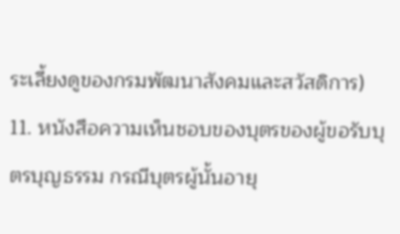ระเลี้ยงดูของกรมพัฒนาสังคมและสวัสดิการ)
11. หนังสือความเห็นชอบของบุตรของผู้ขอรับบุตรบุญธรรม กรณีบุตรผู้นั้นอายุ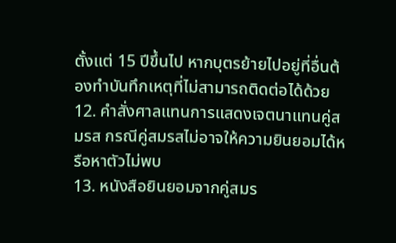ตั้งแต่ 15 ปีขึ้นไป หากบุตรย้ายไปอยู่ที่อื่นต้องทำบันทึกเหตุที่ไม่สามารถติดต่อได้ด้วย
12. คำสั่งศาลแทนการแสดงเจตนาแทนคู่สมรส กรณีคู่สมรสไม่อาจให้ความยินยอมได้หรือหาตัวไม่พบ
13. หนังสือยินยอมจากคู่สมร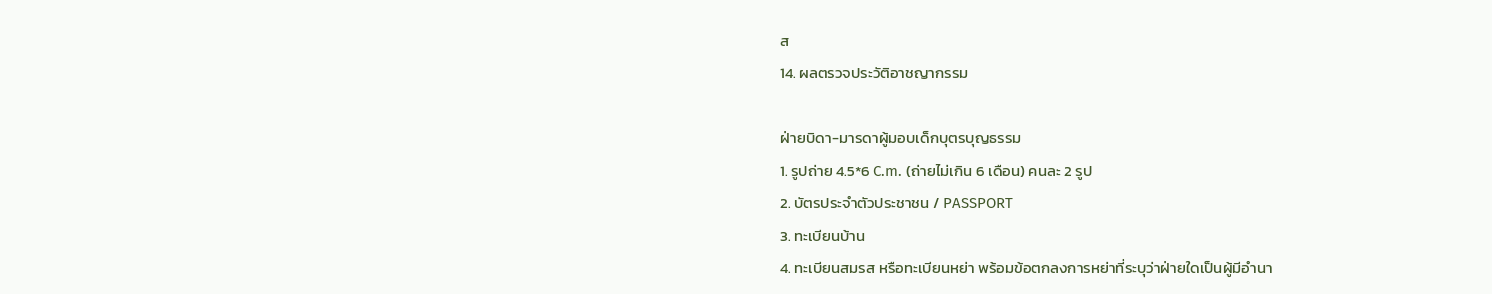ส
14. ผลตรวจประวัติอาชญากรรม

ฝ่ายบิดา-มารดาผู้มอบเด็กบุตรบุญธรรม
1. รูปถ่าย 4.5*6 C.m. (ถ่ายไม่เกิน 6 เดือน) คนละ 2 รูป
2. บัตรประจำตัวประชาชน / PASSPORT
3. ทะเบียนบ้าน
4. ทะเบียนสมรส หรือทะเบียนหย่า พร้อมข้อตกลงการหย่าที่ระบุว่าฝ่ายใดเป็นผู้มีอำนา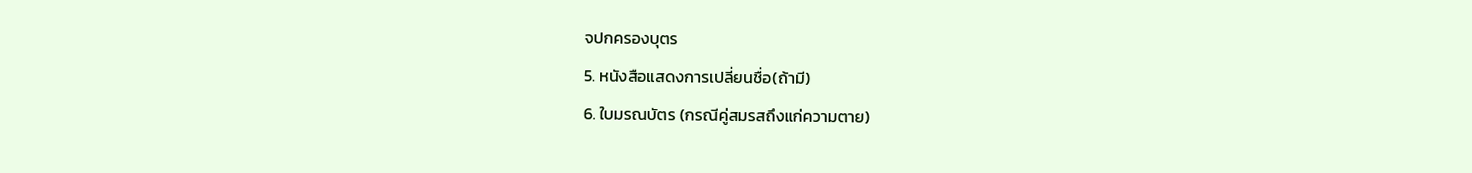จปกครองบุตร
5. หนังสือแสดงการเปลี่ยนชื่อ(ถ้ามี)
6. ใบมรณบัตร (กรณีคู่สมรสถึงแก่ความตาย)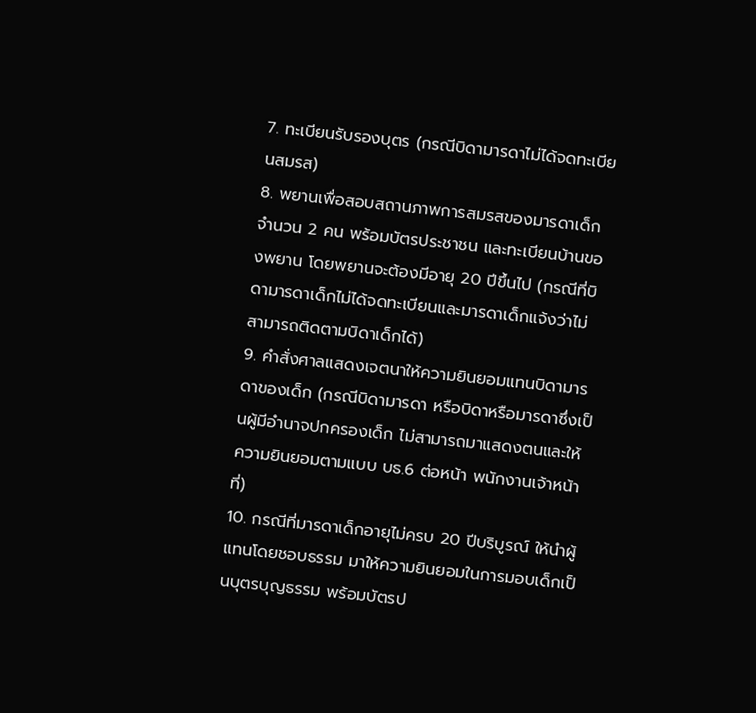7. ทะเบียนรับรองบุตร (กรณีบิดามารดาไม่ได้จดทะเบียนสมรส)
8. พยานเพื่อสอบสถานภาพการสมรสของมารดาเด็ก จำนวน 2 คน พร้อมบัตรประชาชน และทะเบียนบ้านของพยาน โดยพยานจะต้องมีอายุ 20 ปีขึ้นไป (กรณีที่บิดามารดาเด็กไม่ได้จดทะเบียนและมารดาเด็กแจ้งว่าไม่สามารถติดตามบิดาเด็กได้)
9. คำสั่งศาลแสดงเจตนาให้ความยินยอมแทนบิดามารดาของเด็ก (กรณีบิดามารดา หรือบิดาหรือมารดาซึ่งเป็นผู้มีอำนาจปกครองเด็ก ไม่สามารถมาแสดงตนและให้ความยินยอมตามแบบ บธ.6 ต่อหน้า พนักงานเจ้าหน้าที่)
10. กรณีที่มารดาเด็กอายุไม่ครบ 20 ปีบริบูรณ์ ให้นำผู้แทนโดยชอบธรรม มาให้ความยินยอมในการมอบเด็กเป็นบุตรบุญธรรม พร้อมบัตรป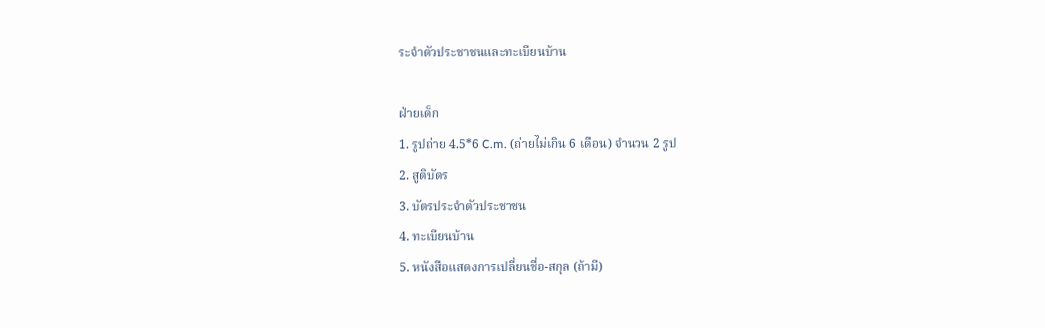ระจำตัวประชาชนและทะเบียนบ้าน

ฝ่ายเด็ก
1. รูปถ่าย 4.5*6 C.m. (ถ่ายไม่เกิน 6 เดือน) จำนวน 2 รูป
2. สูติบัตร
3. บัตรประจำตัวประชาชน
4. ทะเบียนบ้าน
5. หนังสือแสดงการเปลี่ยนชื่อ-สกุล (ถ้ามี)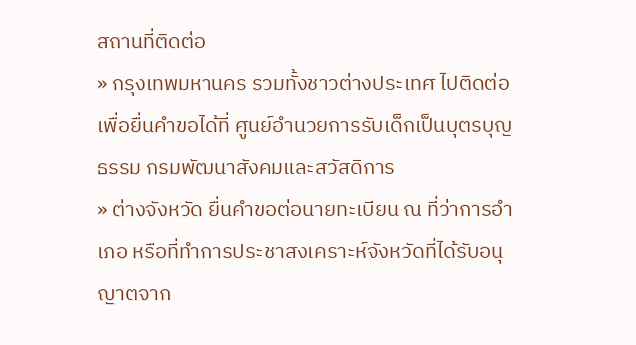สถานที่ติดต่อ
» กรุงเทพมหานคร รวมทั้งชาวต่างประเทศ ไปติดต่อเพื่อยื่นคำขอได้ที่ ศูนย์อำนวยการรับเด็กเป็นบุตรบุญธรรม กรมพัฒนาสังคมและสวัสดิการ
» ต่างจังหวัด ยื่นคำขอต่อนายทะเบียน ณ ที่ว่าการอำเภอ หรือที่ทำการประชาสงเคราะห์จังหวัดที่ได้รับอนุญาตจาก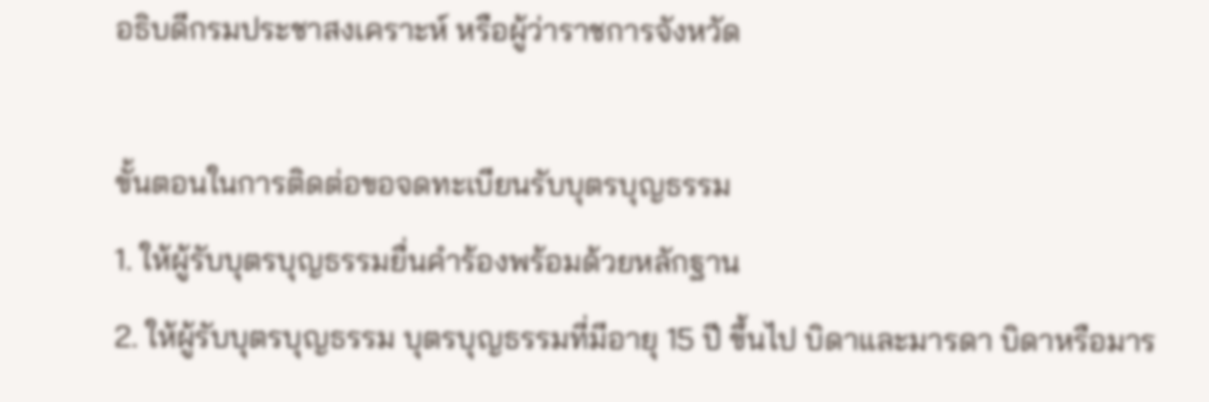อธิบดีกรมประชาสงเคราะห์ หรือผู้ว่าราชการจังหวัด

ขั้นตอนในการติดต่อขอจดทะเบียนรับบุตรบุญธรรม
1. ให้ผู้รับบุตรบุญธรรมยื่นคำร้องพร้อมด้วยหลักฐาน
2. ให้ผู้รับบุตรบุญธรรม บุตรบุญธรรมที่มีอายุ 15 ปี ขึ้นไป บิดาและมารดา บิดาหรือมาร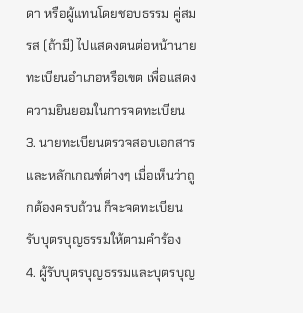ดา หรือผู้แทนโดยชอบธรรม คู่สมรส (ถ้ามี) ไปแสดงตนต่อหน้านายทะเบียนอำเภอหรือเขต เพื่อแสดงความยินยอมในการจดทะเบียน
3. นายทะเบียนตรวจสอบเอกสารและหลักเกณฑ์ต่างๆ เมื่อเห็นว่าถูกต้องครบถ้วน ก็จะจดทะเบียนรับบุตรบุญธรรมให้ตามคำร้อง
4. ผู้รับบุตรบุญธรรมและบุตรบุญ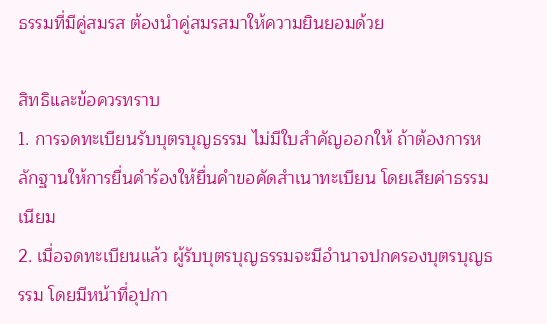ธรรมที่มีคู่สมรส ต้องนำคู่สมรสมาให้ความยินยอมด้วย

สิทธิและข้อควรทราบ
1. การจดทะเบียนรับบุตรบุญธรรม ไม่มีใบสำคัญออกให้ ถ้าต้องการหลักฐานให้การยื่นคำร้องให้ยื่นคำขอคัดสำเนาทะเบียน โดยเสียค่าธรรมเนียม
2. เมื่อจดทะเบียนแล้ว ผู้รับบุตรบุญธรรมจะมีอำนาจปกครองบุตรบุญธรรม โดยมีหน้าที่อุปกา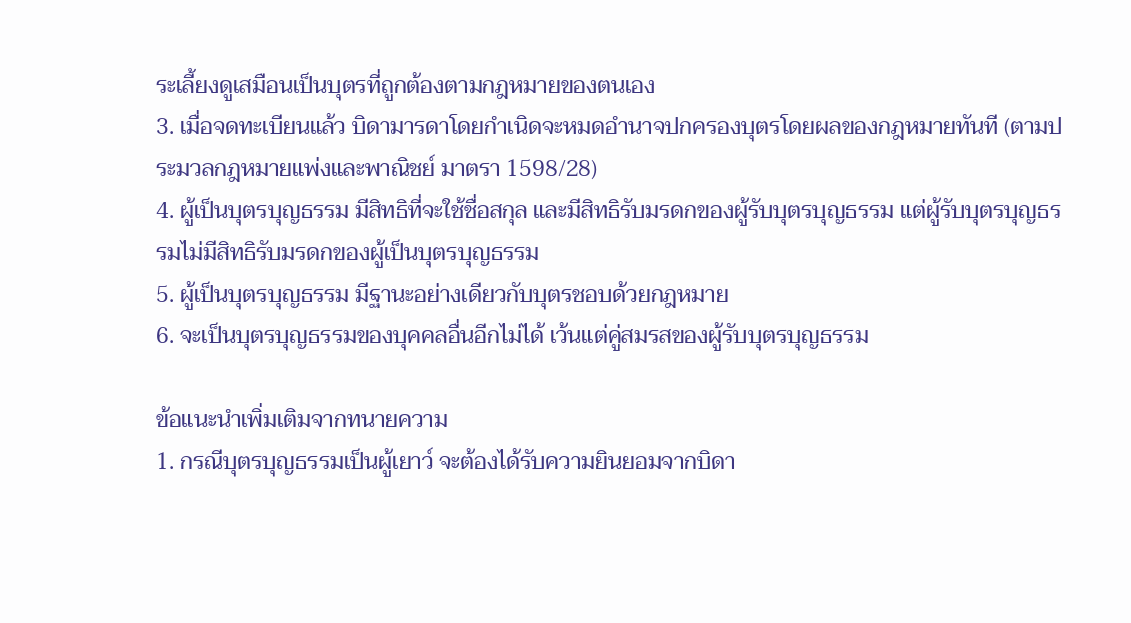ระเลี้ยงดูเสมือนเป็นบุตรที่ถูกต้องตามกฎหมายของตนเอง
3. เมื่อจดทะเบียนแล้ว บิดามารดาโดยกำเนิดจะหมดอำนาจปกครองบุตรโดยผลของกฎหมายทันที (ตามประมวลกฎหมายแพ่งและพาณิชย์ มาตรา 1598/28)
4. ผู้เป็นบุตรบุญธรรม มีสิทธิที่จะใช้ชื่อสกุล และมีสิทธิรับมรดกของผู้รับบุตรบุญธรรม แต่ผู้รับบุตรบุญธรรมไม่มีสิทธิรับมรดกของผู้เป็นบุตรบุญธรรม
5. ผู้เป็นบุตรบุญธรรม มีฐานะอย่างเดียวกับบุตรชอบด้วยกฎหมาย
6. จะเป็นบุตรบุญธรรมของบุคคลอื่นอีกไม่ได้ เว้นแต่คู่สมรสของผู้รับบุตรบุญธรรม

ข้อแนะนำเพิ่มเติมจากทนายความ
1. กรณีบุตรบุญธรรมเป็นผู้เยาว์ จะต้องได้รับความยินยอมจากบิดา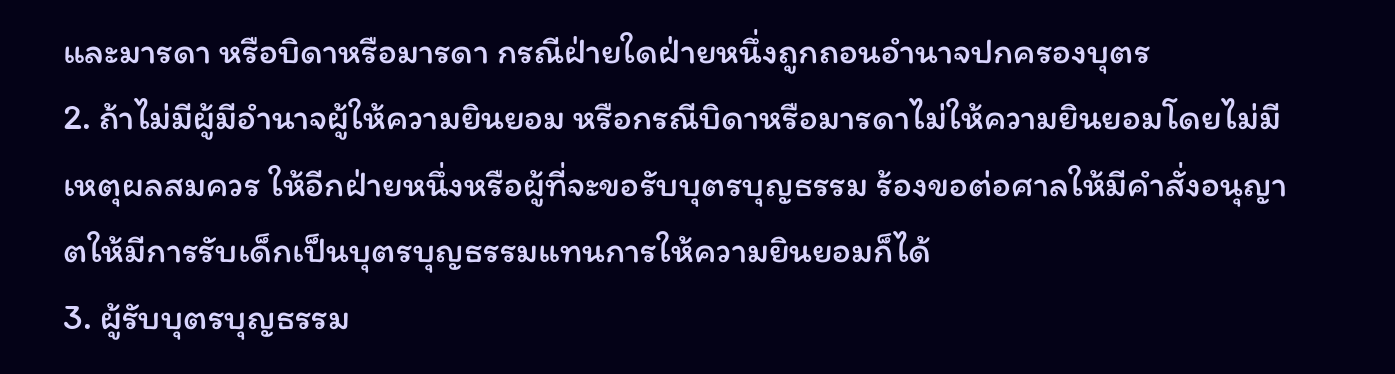และมารดา หรือบิดาหรือมารดา กรณีฝ่ายใดฝ่ายหนึ่งถูกถอนอำนาจปกครองบุตร
2. ถ้าไม่มีผู้มีอำนาจผู้ให้ความยินยอม หรือกรณีบิดาหรือมารดาไม่ให้ความยินยอมโดยไม่มีเหตุผลสมควร ให้อีกฝ่ายหนึ่งหรือผู้ที่จะขอรับบุตรบุญธรรม ร้องขอต่อศาลให้มีคำสั่งอนุญาตให้มีการรับเด็กเป็นบุตรบุญธรรมแทนการให้ความยินยอมก็ได้
3. ผู้รับบุตรบุญธรรม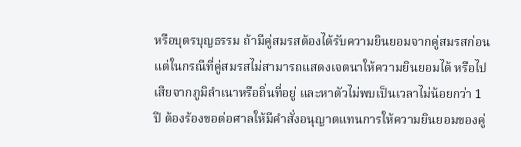หรือบุตรบุญธรรม ถ้ามีคู่สมรสต้องได้รับความยินยอมจากคู่สมรสก่อน แต่ในกรณีที่คู่สมรสไม่สามารถแสดงเจตนาให้ความยินยอมได้ หรือไปเสียจากภูมิลำเนาหรือถิ่นที่อยู่ และหาตัวไม่พบเป็นเวลาไม่น้อยกว่า 1 ปี ต้องร้องขอต่อศาลให้มีคำสั่งอนุญาตแทนการให้ความยินยอมของคู่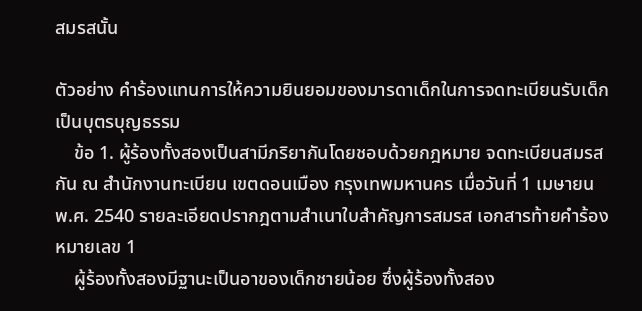สมรสนั้น

ตัวอย่าง คำร้องแทนการให้ความยินยอมของมารดาเด็กในการจดทะเบียนรับเด็กเป็นบุตรบุญธรรม
    ข้อ 1. ผู้ร้องทั้งสองเป็นสามีภริยากันโดยชอบด้วยกฎหมาย จดทะเบียนสมรสกัน ณ สำนักงานทะเบียน เขตดอนเมือง กรุงเทพมหานคร เมื่อวันที่ 1 เมษายน พ.ศ. 2540 รายละเอียดปรากฎตามสำเนาใบสำคัญการสมรส เอกสารท้ายคำร้องหมายเลข 1
    ผู้ร้องทั้งสองมีฐานะเป็นอาของเด็กชายน้อย ซึ่งผู้ร้องทั้งสอง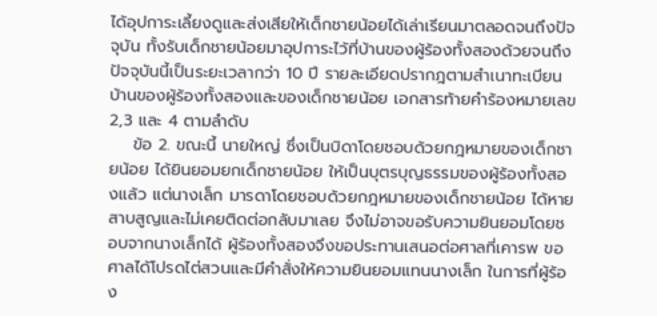ได้อุปการะเลี้ยงดูและส่งเสียให้เด็กชายน้อยได้เล่าเรียนมาตลอดจนถึงปัจจุบัน ทั้งรับเด็กชายน้อยมาอุปการะไว้ที่บ้านของผู้ร้องทั้งสองด้วยจนถึงปัจจุบันนี้เป็นระยะเวลากว่า 10 ปี รายละเอียดปรากฎตามสำเนาทะเบียนบ้านของผู้ร้องทั้งสองและของเด็กชายน้อย เอกสารท้ายคำร้องหมายเลข 2,3 และ 4 ตามลำดับ
    ข้อ 2. ขณะนี้ นายใหญ่ ซึ่งเป็นบิดาโดยชอบด้วยกฎหมายของเด็กชายน้อย ได้ยินยอมยกเด็กชายน้อย ให้เป็นบุตรบุญธรรมของผู้ร้องทั้งสองแล้ว แต่นางเล็ก มารดาโดยชอบด้วยกฎหมายของเด็กชายน้อย ได้หายสาบสูญและไม่เคยติดต่อกลับมาเลย จึงไม่อาจขอรับความยินยอมโดยชอบจากนางเล็กได้ ผู้ร้องทั้งสองจึงขอประทานเสนอต่อศาลที่เคารพ ขอศาลได้โปรดไต่สวนและมีคำสั่งให้ความยินยอมแทนนางเล็ก ในการที่ผู้ร้อง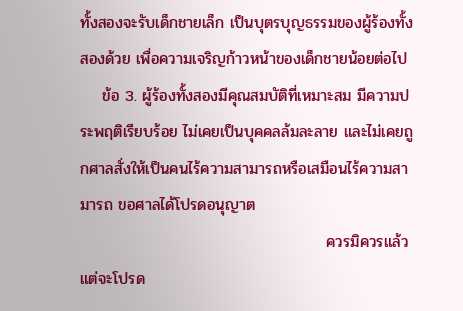ทั้งสองจะรับเด็กชายเล็ก เป็นบุตรบุญธรรมของผู้ร้องทั้งสองด้วย เพื่อความเจริญก้าวหน้าของเด็กชายน้อยต่อไป
    ข้อ 3. ผู้ร้องทั้งสองมีคุณสมบัติที่เหมาะสม มีความประพฤติเรียบร้อย ไม่เคยเป็นบุคคลล้มละลาย และไม่เคยถูกศาลสั่งให้เป็นคนไร้ความสามารถหรือเสมือนไร้ความสามารถ ขอศาลได้โปรดอนุญาต
                                            ควรมิควรแล้วแต่จะโปรด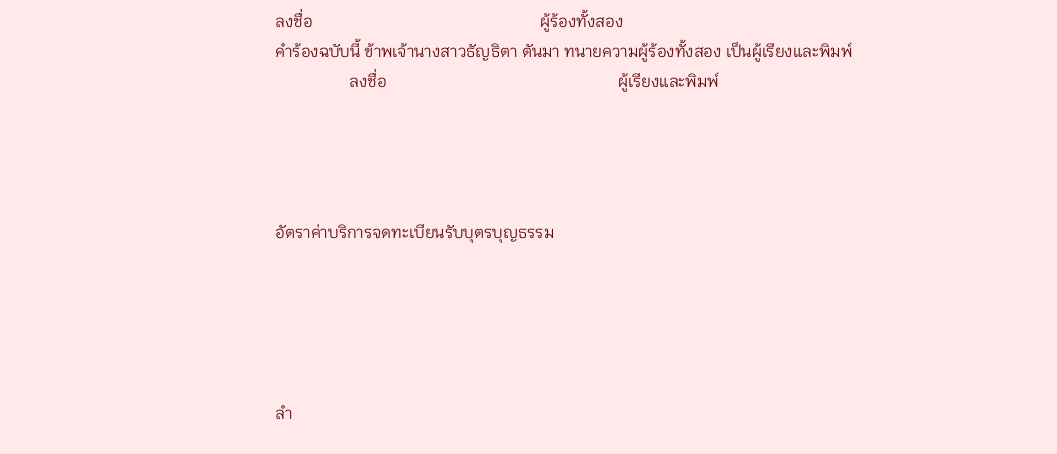ลงชื่อ                                                       ผู้ร้องทั้งสอง
คำร้องฉบับนี้ ข้าพเจ้านางสาวธัญธิตา ตันมา ทนายความผู้ร้องทั้งสอง เป็นผู้เรียงและพิมพ์
                  ลงชื่อ                                                        ผู้เรียงและพิมพ์




อัตราค่าบริการจดทะเบียนรับบุตรบุญธรรม





ลำ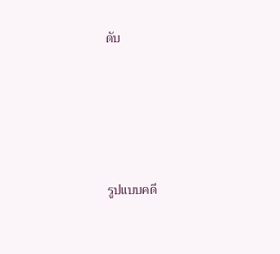ดับ





รูปแบบคดี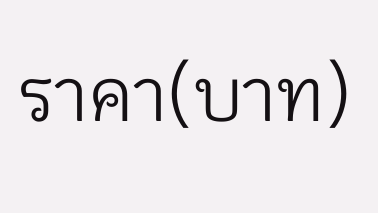ราคา(บาท)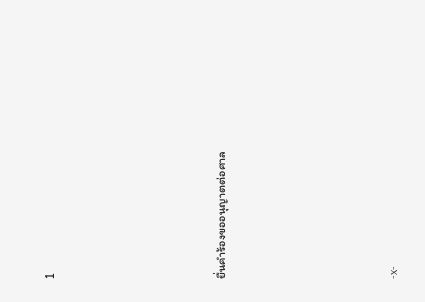1





ยื่นคำร้องขออนุญาตต่อศาล





-x-